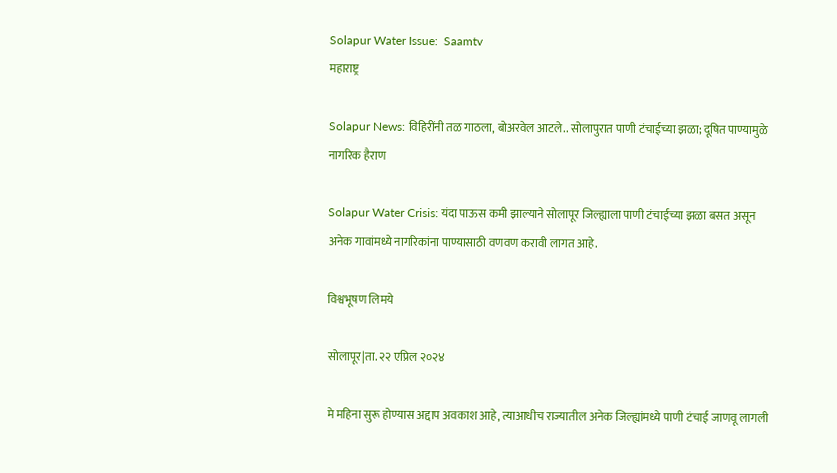Solapur Water Issue:  Saamtv
महाराष्ट्र

Solapur News: विहिरींनी तळ गाठला, बोअरवेल आटले.. सोलापुरात पाणी टंचाईच्या झळा; दूषित पाण्यामुळे नागरिक हैराण

Solapur Water Crisis: यंदा पाऊस कमी झाल्याने सोलापूर जिल्ह्याला पाणी टंचाईच्या झळा बसत असून अनेक गावांमध्ये नागरिकांना पाण्यासाठी वणवण करावी लागत आहे.

विश्वभूषण लिमये

सोलापूर|ता. २२ एप्रिल २०२४

मे महिना सुरू होण्यास अद्दाप अवकाश आहे, त्याआधीच राज्यातील अनेक जिल्ह्यांमध्ये पाणी टंचाई जाणवू लागली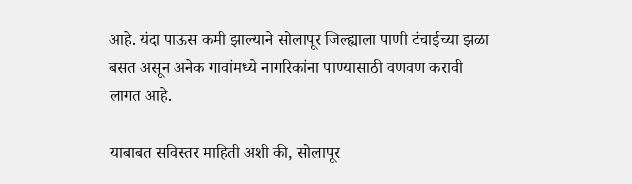आहे. यंदा पाऊस कमी झाल्याने सोलापूर जिल्ह्याला पाणी टंचाईच्या झळा बसत असून अनेक गावांमध्ये नागरिकांना पाण्यासाठी वणवण करावी लागत आहे.

याबाबत सविस्तर माहिती अशी की, सोलापूर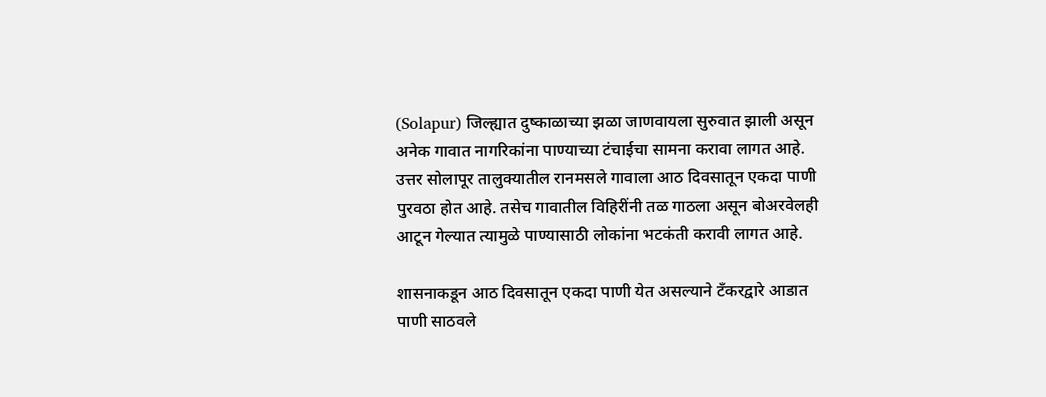(Solapur) जिल्ह्यात दुष्काळाच्या झळा जाणवायला सुरुवात झाली असून अनेक गावात नागरिकांना पाण्याच्या टंचाईचा सामना करावा लागत आहे. उत्तर सोलापूर तालुक्यातील रानमसले गावाला आठ दिवसातून एकदा पाणी पुरवठा होत आहे. तसेच गावातील विहिरींनी तळ गाठला असून बोअरवेलही आटून गेल्यात त्यामुळे पाण्यासाठी लोकांना भटकंती करावी लागत आहे.

शासनाकडून आठ दिवसातून एकदा पाणी येत असल्याने टँकरद्वारे आडात पाणी साठवले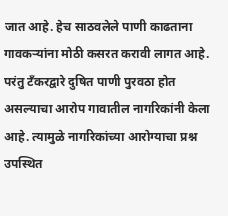जात आहे. हेच साठवलेले पाणी काढताना गावकऱ्यांना मोठी कसरत करावी लागत आहे. परंतु टँकरद्वारे दुषित पाणी पुरवठा होत असल्याचा आरोप गावातील नागरिकांनी केला आहे. त्यामुळे नागरिकांच्या आरोग्याचा प्रश्न उपस्थित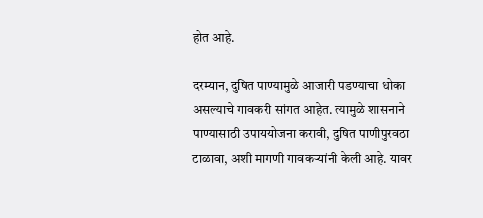होत आहे.

दरम्यान, दुषित पाण्यामुळे आजारी पडण्याचा धोका असल्याचे गावकरी सांगत आहेत. त्यामुळे शासनाने पाण्यासाठी उपाययोजना करावी, दुषित पाणीपुरवठा टाळावा, अशी मागणी गावकऱ्यांनी केली आहे. यावर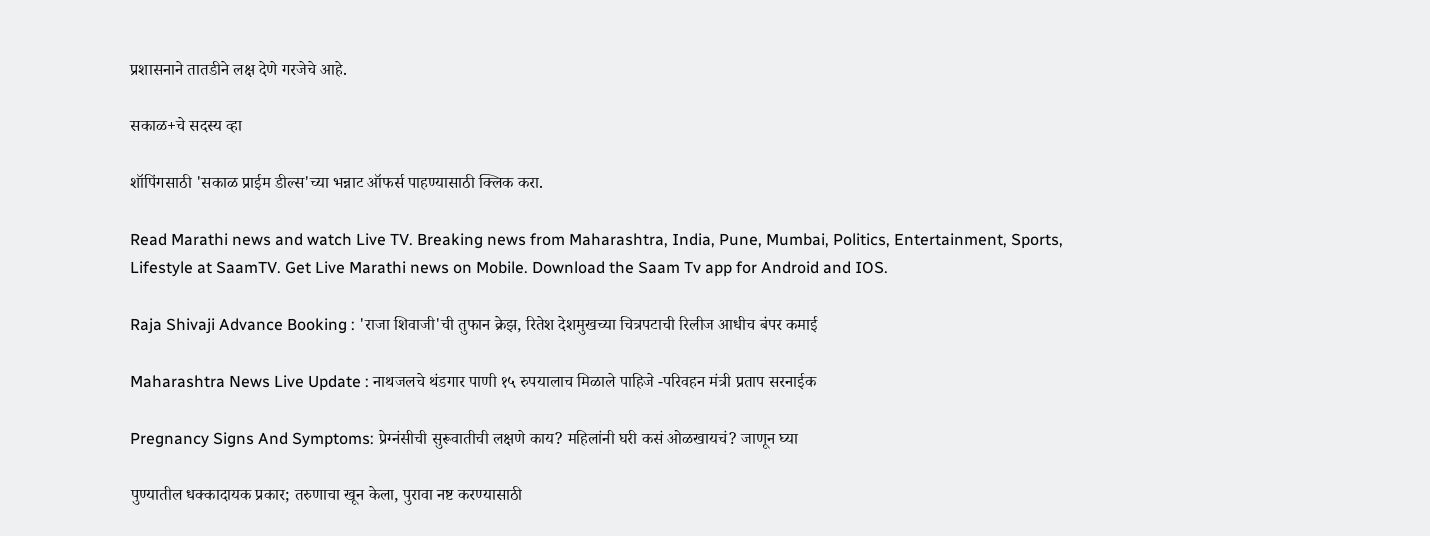प्रशासनाने तातडीने लक्ष देणे गरजेचे आहे.

सकाळ+चे सदस्य व्हा

शॉपिंगसाठी 'सकाळ प्राईम डील्स'च्या भन्नाट ऑफर्स पाहण्यासाठी क्लिक करा.

Read Marathi news and watch Live TV. Breaking news from Maharashtra, India, Pune, Mumbai, Politics, Entertainment, Sports, Lifestyle at SaamTV. Get Live Marathi news on Mobile. Download the Saam Tv app for Android and IOS.

Raja Shivaji Advance Booking : 'राजा शिवाजी'ची तुफान क्रेझ, रितेश देशमुखच्या चित्रपटाची रिलीज आधीच बंपर कमाई

Maharashtra News Live Update : नाथजलचे थंडगार पाणी १५ रुपयालाच मिळाले पाहिजे -परिवहन मंत्री प्रताप सरनाईक

Pregnancy Signs And Symptoms: प्रेग्नंसीची सुरूवातीची लक्षणे काय? महिलांनी घरी कसं ओळखायचं? जाणून घ्या

पुण्यातील धक्कादायक प्रकार; तरुणाचा खून केला, पुरावा नष्ट करण्यासाठी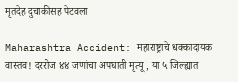मृतदेह दुचाकीसह पेटवला

Maharashtra Accident: महाराष्ट्राचे धक्कादायक वास्तव! दररोज ४४ जणांचा अपघाती मृत्यू, या ५ जिल्ह्यात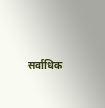सर्वाधिक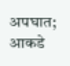अपघात; आकडे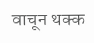वाचून थक्क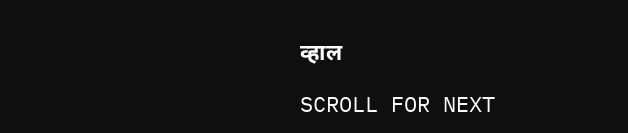व्हाल

SCROLL FOR NEXT